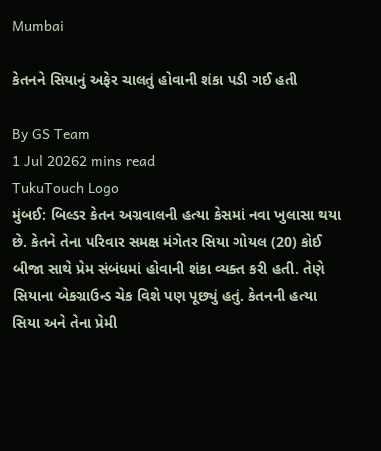Mumbai

કેતનને સિયાનું અફેર ચાલતું હોવાની શંકા પડી ગઈ હતી

By GS Team
1 Jul 20262 mins read
TukuTouch Logo
મુંબઈ: બિલ્ડર કેતન અગ્રવાલની હત્યા કેસમાં નવા ખુલાસા થયા છે. કેતને તેના પરિવાર સમક્ષ મંગેતર સિયા ગોયલ (20) કોઈ બીજા સાથે પ્રેમ સંબંધમાં હોવાની શંકા વ્યક્ત કરી હતી. તેણે સિયાના બેકગ્રાઉન્ડ ચેક વિશે પણ પૂછ્યું હતું. કેતનની હત્યા સિયા અને તેના પ્રેમી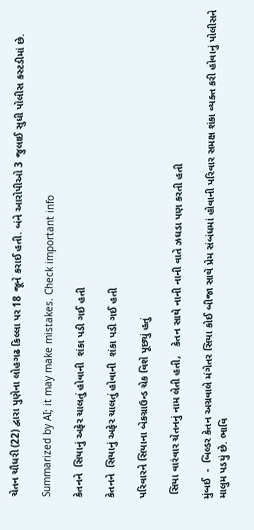ચેતન ચૌધરી (22) દ્વારા પુણેના લોહગઢ કિલ્લા પર 18 જૂને કરાઈ હતી. બંને આરોપીઓ 3 જુલાઈ સુધી પોલીસ કસ્ટડીમાં છે.

Summarized by AI; it may make mistakes. Check important info

કેતનને  સિયાનું અફેર ચાલતું હોવાની  શંકા પડી ગઈ હતી

કેતનને  સિયાનું અફેર ચાલતું હોવાની  શંકા પડી ગઈ હતી

પરિવારને સિયાના બેકગ્રાઉન્ડ ચેક વિશે પૂછ્યું હતું

 સિયા વારંવાર ચેતનનું નામ લેતી હતી,   કેતન સાથે નાની નાની વાતે ઝઘડા પણ કરતી હતી

મુંબઈ  -  બિલ્ડર કેતન અગ્રવાલે મંગેતર સિયા કોઈ બીજા સાથે પ્રેમ સંબંધમાં હોવાની પરિવાર સમક્ષ શંકા વ્યક્ત કરી હોવાનું પોલીસને માલુમ પડયું છે. ભાવિ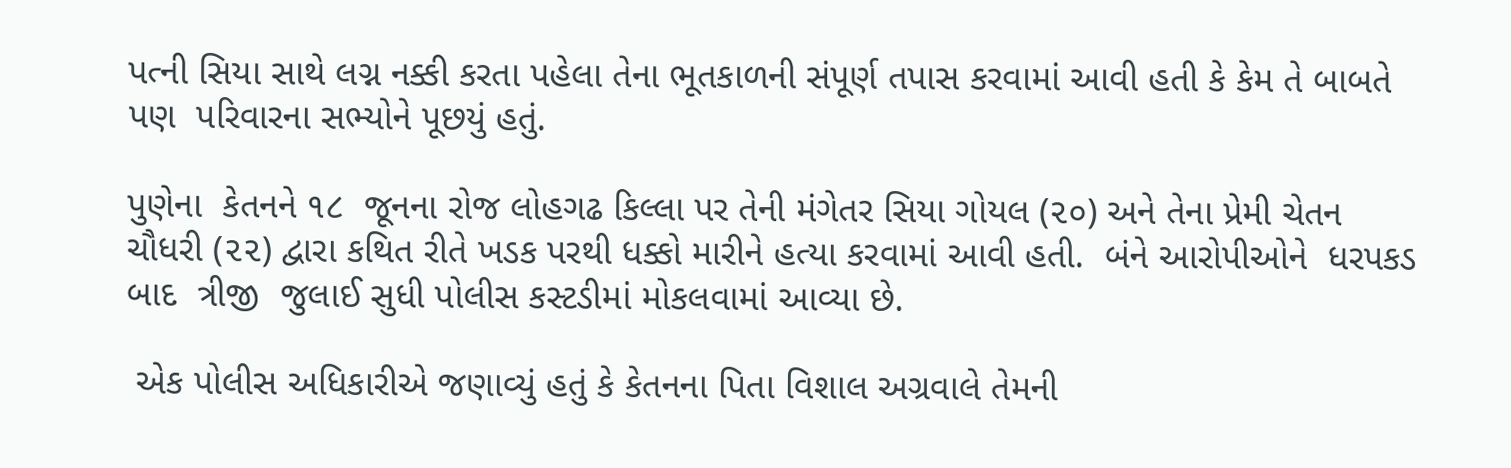પત્ની સિયા સાથે લગ્ન નક્કી કરતા પહેલા તેના ભૂતકાળની સંપૂર્ણ તપાસ કરવામાં આવી હતી કે કેમ તે બાબતે પણ  પરિવારના સભ્યોને પૂછયું હતું.

પુણેના  કેતનને ૧૮  જૂનના રોજ લોહગઢ કિલ્લા પર તેની મંગેતર સિયા ગોયલ (૨૦) અને તેના પ્રેમી ચેતન ચૌધરી (૨૨) દ્વારા કથિત રીતે ખડક પરથી ધક્કો મારીને હત્યા કરવામાં આવી હતી.  બંને આરોપીઓને  ધરપકડ બાદ  ત્રીજી  જુલાઈ સુધી પોલીસ કસ્ટડીમાં મોકલવામાં આવ્યા છે.

 એક પોલીસ અધિકારીએ જણાવ્યું હતું કે કેતનના પિતા વિશાલ અગ્રવાલે તેમની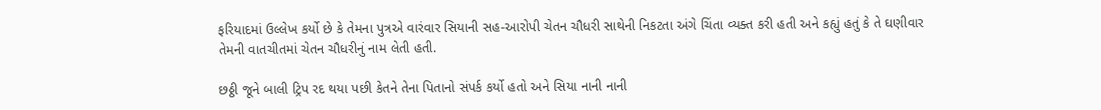ફરિયાદમાં ઉલ્લેખ કર્યો છે કે તેમના પુત્રએ વારંવાર સિયાની સહ-આરોપી ચેતન ચૌધરી સાથેની નિકટતા અંગે ચિંતા વ્યક્ત કરી હતી અને કહ્યું હતું કે તે ઘણીવાર તેમની વાતચીતમાં ચેતન ચૌધરીનું નામ લેતી હતી.

છઠ્ઠી જૂને બાલી ટ્રિપ રદ થયા પછી કેતને તેના પિતાનો સંપર્ક કર્યો હતો અને સિયા નાની નાની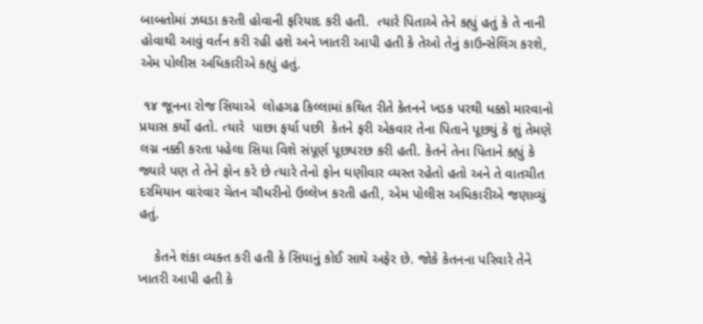બાબતોમાં ઝઘડા કરતી હોવાની ફરિયાદ કરી હતી.  ત્યારે પિતાએ તેને કહ્યું હતું કે તે નાની હોવાથી આવું વર્તન કરી રહી હશે અને ખાતરી આપી હતી કે તેઓ તેનું કાઉન્સેલિંગ કરશે, એમ પોલીસ અધિકારીએ કહ્યું હતું.

 ૧૪ જૂનના રોજ સિયાએ  લોહગઢ કિલ્લામાં કથિત રીતે કેતનને ખડક પરથી ધક્કો મારવાનો પ્રયાસ કર્યો હતો. ત્યારે  પાછા ફર્યા પછી  કેતને ફરી એકવાર તેના પિતાને પૂછયું કે શું તેમણે  લગ્ન નક્કી કરતા પહેલા સિયા વિશે સંપૂર્ણ પૂછપરછ કરી હતી. કેતને તેના પિતાને કહ્યું કે જ્યારે પણ તે તેને ફોન કરે છે ત્યારે તેનો ફોન ઘણીવાર વ્યસ્ત રહેતો હતો અને તે વાતચીત દરમિયાન વારંવાર ચેતન ચૌધરીનો ઉલ્લેખ કરતી હતી, એમ પોલીસ અધિકારીએ જણાવ્યું હતું.

    કેતને શંકા વ્યક્ત કરી હતી કે સિયાનું કોઈ સાથે અફેર છે. જોકે કેતનના પરિવારે તેને ખાતરી આપી હતી કે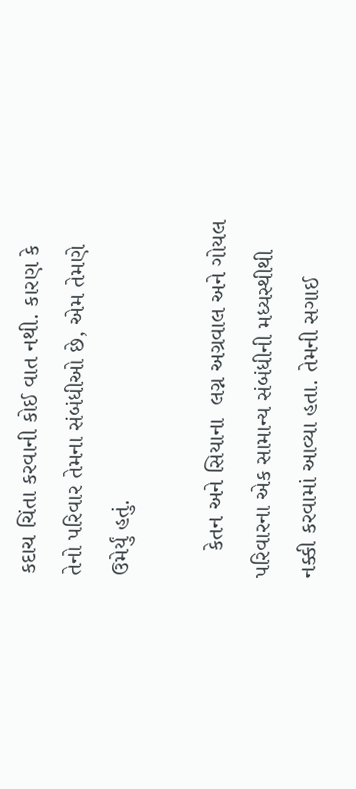કદાચ ચિંતા કરવાની કોઈ વાત નથી. કારણ કે તેનો પરિવાર તેમના સંબંધીઓ છે, એમ તેમણે ઉમેર્યું હતું.

    કેતન અને સિયાના  લગ્ન અગ્રવાલ અને ગોયલ પરિવારના એક સામાન્ય સંબંધીની મધ્યસ્થીથી  નક્કી કરવામાં આવ્યા હતા. તેમની સગાઈ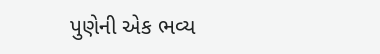પુણેની એક ભવ્ય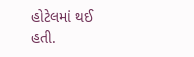હોટેલમાં થઈ હતી.